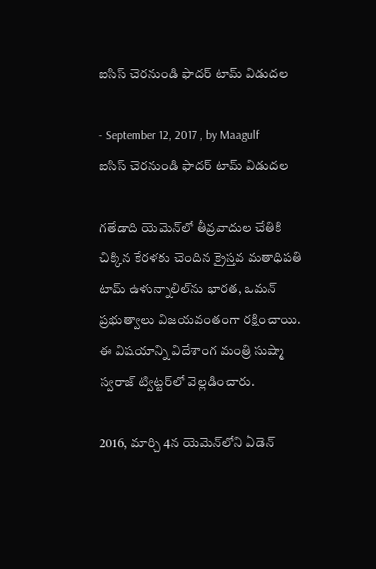ఐసిస్ చెరనుండి ఫాదర్ టామ్ విడుదల

- September 12, 2017 , by Maagulf
ఐసిస్ చెరనుండి ఫాదర్ టామ్ విడుదల

గతేడాది యెమెన్‌లో తీవ్రవాదుల చేతికి చిక్కిన కేరళకు చెందిన క్రైస్తవ మతాధిపతి టామ్ ఉళున్నాలిల్‌ను భారత, ఒమన్ ప్రభుత్వాలు విజయవంతంగా రక్షించాయి. ఈ విషయాన్ని విదేశాంగ మంత్రి సుష్మా స్వరాజ్ ట్విట్టర్‌లో వెల్లడించారు.

2016, మార్చి 4న యెమెన్‌లోని ఏడెన్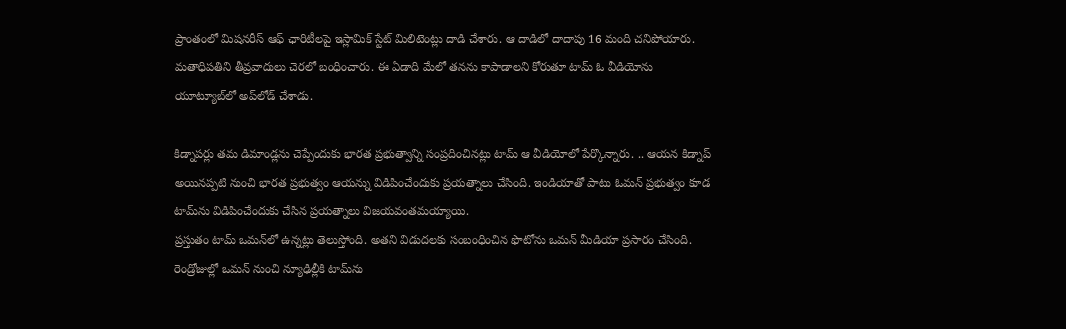ప్రాంతంలో మిషనరీస్ ఆఫ్ ఛారిటీలపై ఇస్లామిక్ స్టేట్ మిలిటెంట్లు దాడి చేశారు. ఆ దాడిలో దాదాపు 16 మంది చనిపోయారు. మతాధిపతిని తీవ్రవాదులు చెరలో బంధించారు. ఈ ఏడాది మేలో తనను కాపాడాలని కోరుతూ టామ్ ఓ వీడియోను యూట్యూబ్‌లో అప్‌లోడ్ చేశాడు.

కిడ్నాపర్లు తమ డిమాండ్లను చెప్పేందుకు భారత ప్రభుత్వాన్ని సంప్రదించినట్లు టామ్‌ ఆ వీడియోలో పేర్కొన్నారు. .. ఆయన కిడ్నాప్‌ అయినప్పటి నుంచి భారత ప్రభుత్వం ఆయన్ను విడిపించేందుకు ప్రయత్నాలు చేసింది. ఇండియాతో పాటు ఓమన్ ప్రభుత్వం కూడ టామ్‌ను విడిపించేందుకు చేసిన ప్రయత్నాలు విజయవంతమయ్యాయి.
ప్రస్తుతం టామ్ ఒమన్‌లో ఉన్నట్లు తెలుస్తోంది. అతని విడుదలకు సంబంధించిన ఫొటోను ఒమన్ మీడియా ప్రసారం చేసింది. రెండ్రోజుల్లో ఒమన్ నుంచి న్యూఢిల్లీకి టామ్‌ను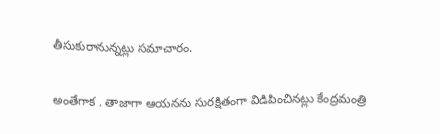తీసుకురానున్నట్లు సమాచారం.

అంతేగాక . తాజాగా ఆయనను సురక్షితంగా విడిపించినట్లు కేంద్రమంత్రి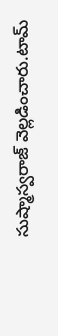సుష్మాస్వరాజ్‌ వెల్లడించారు.టామ్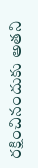రక్షించినందుకు అతని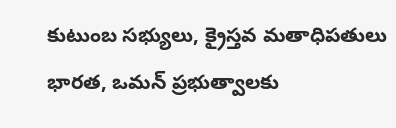కుటుంబ సభ్యులు, క్రైస్తవ మతాధిపతులు భారత, ఒమన్ ప్రభుత్వాలకు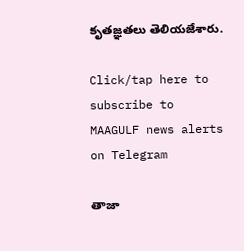కృతజ్ఞతలు తెలియజేశారు.

Click/tap here to subscribe to MAAGULF news alerts on Telegram

తాజా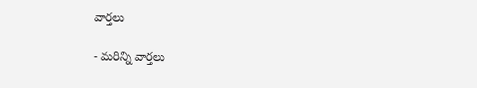వార్తలు

- మరిన్ని వార్తలు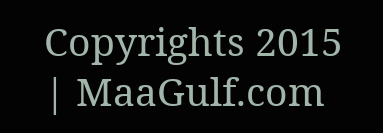Copyrights 2015 | MaaGulf.com